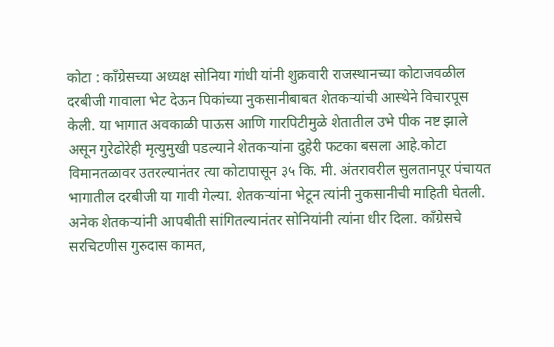कोटा : काँग्रेसच्या अध्यक्ष सोनिया गांधी यांनी शुक्रवारी राजस्थानच्या कोटाजवळील दरबीजी गावाला भेट देऊन पिकांच्या नुकसानीबाबत शेतकऱ्यांची आस्थेने विचारपूस केली. या भागात अवकाळी पाऊस आणि गारपिटीमुळे शेतातील उभे पीक नष्ट झाले असून गुरेढोरेही मृत्युमुखी पडल्याने शेतकऱ्यांना दुहेरी फटका बसला आहे.कोटा विमानतळावर उतरल्यानंतर त्या कोटापासून ३५ कि. मी. अंतरावरील सुलतानपूर पंचायत भागातील दरबीजी या गावी गेल्या. शेतकऱ्यांना भेटून त्यांनी नुकसानीची माहिती घेतली. अनेक शेतकऱ्यांनी आपबीती सांगितल्यानंतर सोनियांनी त्यांना धीर दिला. काँग्रेसचे सरचिटणीस गुरुदास कामत,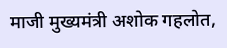माजी मुख्यमंत्री अशोक गहलोत,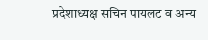प्रदेशाध्यक्ष सचिन पायलट व अन्य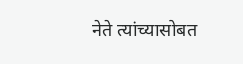नेते त्यांच्यासोबत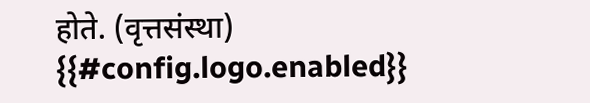होते. (वृत्तसंस्था)
{{#config.logo.enabled}}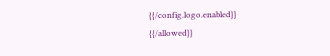{{/config.logo.enabled}}
{{/allowed}}